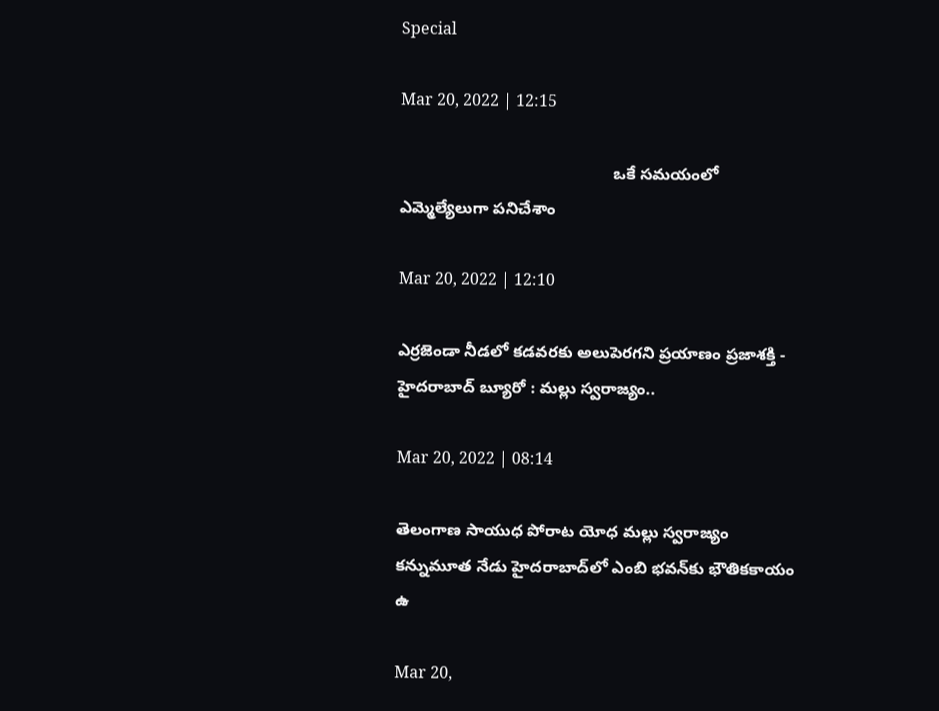Special

Mar 20, 2022 | 12:15

                                               ఒకే సమయంలో ఎమ్మెల్యేలుగా పనిచేశాం

Mar 20, 2022 | 12:10

ఎర్రజెండా నీడలో కడవరకు అలుపెరగని ప్రయాణం ప్రజాశక్తి - హైదరాబాద్‌ బ్యూరో : మల్లు స్వరాజ్యం..

Mar 20, 2022 | 08:14

తెలంగాణ సాయుధ పోరాట యోధ మల్లు స్వరాజ్యం కన్నుమూత నేడు హైదరాబాద్‌లో ఎంబి భవన్‌కు భౌతికకాయం ఉ

Mar 20,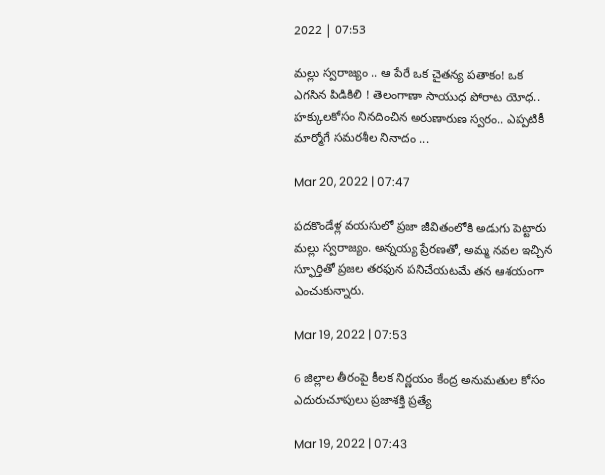2022 | 07:53

మల్లు స్వరాజ్యం .. ఆ పేరే ఒక చైతన్య పతాకం! ఒక ఎగసిన పిడికిలి ! తెలంగాణా సాయుధ పోరాట యోధ.. హక్కులకోసం నినదించిన అరుణారుణ స్వరం.. ఎప్పటికీ మార్మోగే సమరశీల నినాదం ...

Mar 20, 2022 | 07:47

పదకొండేళ్ల వయసులో ప్రజా జీవితంలోకి అడుగు పెట్టారు మల్లు స్వరాజ్యం. అన్నయ్య ప్రేరణతో, అమ్మ నవల ఇచ్చిన స్ఫూర్తితో ప్రజల తరఫున పనిచేయటమే తన ఆశయంగా ఎంచుకున్నారు.

Mar 19, 2022 | 07:53

6 జిల్లాల తీరంపై కీలక నిర్ణయం కేంద్ర అనుమతుల కోసం ఎదురుచూపులు ప్రజాశక్తి ప్రత్యే

Mar 19, 2022 | 07:43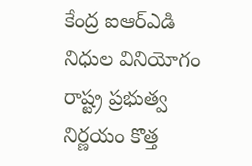కేంద్ర ఐఆర్‌ఎడి నిధుల వినియోగం రాష్ట్ర ప్రభుత్వ నిర్ణయం కొత్త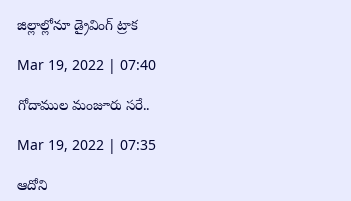జిల్లాల్లోనూ డ్రైవింగ్‌ ట్రాక

Mar 19, 2022 | 07:40

గోదాముల మంజూరు సరే..

Mar 19, 2022 | 07:35

ఆదోని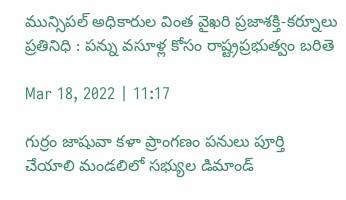మున్సిపల్‌ అధికారుల వింత వైఖరి ప్రజాశక్తి-కర్నూలు ప్రతినిధి : పన్ను వసూళ్ల కోసం రాష్ట్రప్రభుత్వం బరితె

Mar 18, 2022 | 11:17

గుర్రం జాషువా కళా ప్రాంగణం పనులు పూర్తి చేయాలి మండలిలో సభ్యుల డిమాండ్‌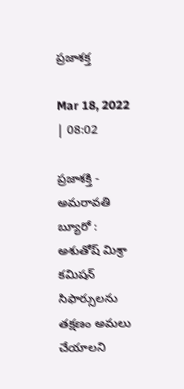ప్రజాశక్త

Mar 18, 2022 | 08:02

ప్రజాశక్తి - అమరావతి బ్యూరో : అశుతోష్‌ మిశ్రా కమిషన్‌ సిఫార్సులను తక్షణం అమలు చేయాలని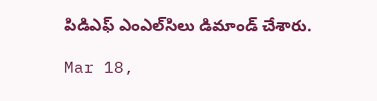పిడిఎఫ్‌ ఎంఎల్‌సిలు డిమాండ్‌ చేశారు.

Mar 18,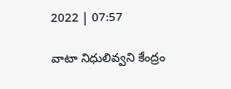2022 | 07:57

వాటా నిధులివ్వని కేంద్రం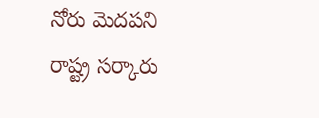నోరు మెదపని రాష్ట్ర సర్కారు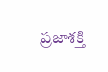ప్రజాశక్తి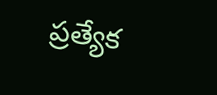ప్రత్యేక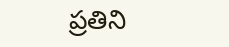ప్రతిని